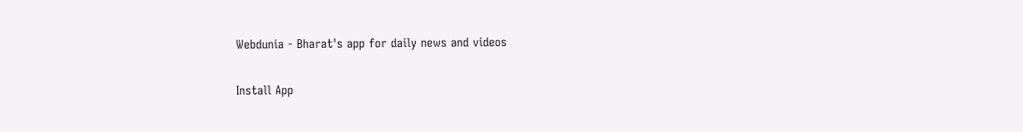Webdunia - Bharat's app for daily news and videos

Install App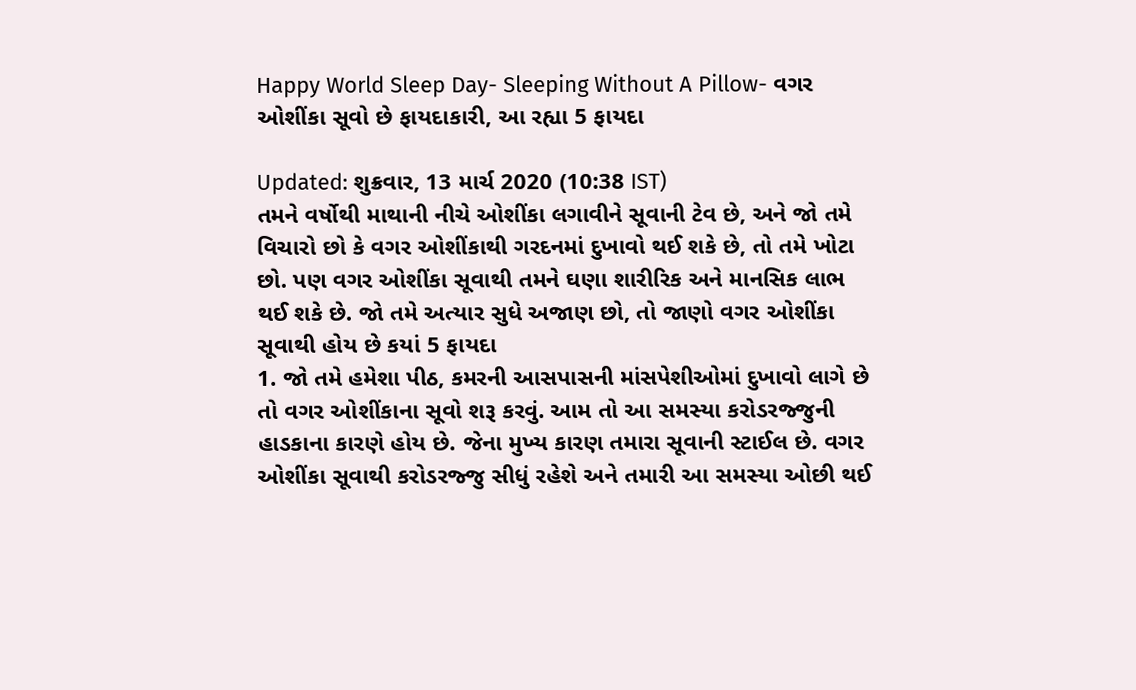Happy World Sleep Day- Sleeping Without A Pillow- વગર ઓશીંકા સૂવો છે ફાયદાકારી, આ રહ્યા 5 ફાયદા

Updated: શુક્રવાર, 13 માર્ચ 2020 (10:38 IST)
તમને વર્ષોથી માથાની નીચે ઓશીંકા લગાવીને સૂવાની ટેવ છે, અને જો તમે વિચારો છો કે વગર ઓશીંકાથી ગરદનમાં દુખાવો થઈ શકે છે, તો તમે ખોટા છો. પણ વગર ઓશીંકા સૂવાથી તમને ઘણા શારીરિક અને માનસિક લાભ થઈ શકે છે. જો તમે અત્યાર સુધે અજાણ છો, તો જાણો વગર ઓશીંકા સૂવાથી હોય છે કયાં 5 ફાયદા
1. જો તમે હમેશા પીઠ, કમરની આસપાસની માંસપેશીઓમાં દુખાવો લાગે છે તો વગર ઓશીંકાના સૂવો શરૂ કરવું. આમ તો આ સમસ્યા કરોડરજ્જુની હાડકાના કારણે હોય છે. જેના મુખ્ય કારણ તમારા સૂવાની સ્ટાઈલ છે. વગર ઓશીંકા સૂવાથી કરોડરજ્જુ સીધું રહેશે અને તમારી આ સમસ્યા ઓછી થઈ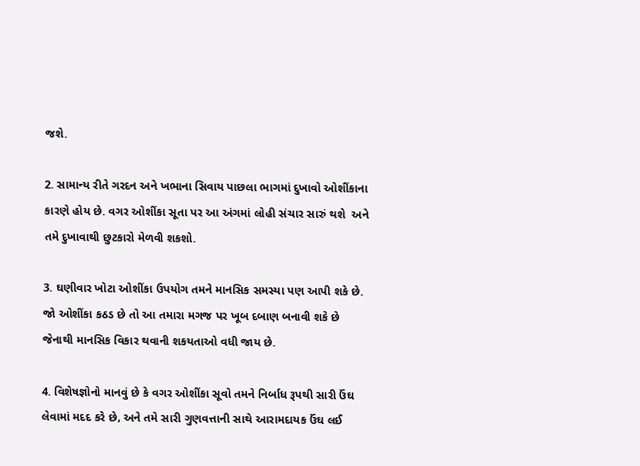જશે.

2. સામાન્ય રીતે ગરદન અને ખભાના સિવાય પાછલા ભાગમાં દુખાવો ઓશીંકાના કારણે હોય છે. વગર ઓશીંકા સૂતા પર આ અંગમાં લોહી સંચાર સારું થશે  અને તમે દુખાવાથી છુટકારો મેળવી શકશો.

3. ઘણીવાર ખોટા ઓશીંકા ઉપયોગ તમને માનસિક સમસ્યા પણ આપી શકે છે. જો ઓશીંકા કઠડ છે તો આ તમારા મગજ પર ખૂબ દબાણ બનાવી શકે છે જેનાથી માનસિક વિકાર થવાની શકયતાઓ વધી જાય છે.

4. વિશેષજ્ઞોનો માનવું છે કે વગર ઓશીંકા સૂવો તમને નિર્બાધ રૂપથી સારી ઉંઘ લેવામાં મદદ કરે છે, અને તમે સારી ગુણવત્તાની સાથે આરામદાયક ઉંઘ લઈ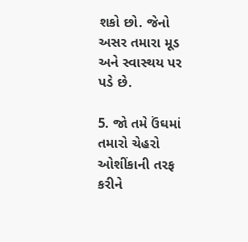શકો છો. જેનો અસર તમારા મૂડ અને સ્વાસ્થય પર પડે છે.

5. જો તમે ઉંઘમાં તમારો ચેહરો ઓશીંકાની તરફ કરીને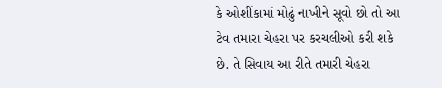કે ઓશીંકામાં મોઢું નાખીને સૂવો છો તો આ ટેવ તમારા ચેહરા પર કરચલીઓ કરી શકે છે. તે સિવાય આ રીતે તમારી ચેહરા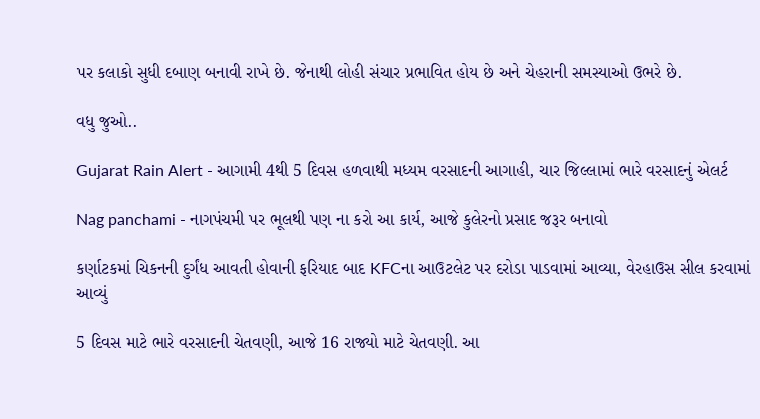પર કલાકો સુધી દબાણ બનાવી રાખે છે. જેનાથી લોહી સંચાર પ્રભાવિત હોય છે અને ચેહરાની સમસ્યાઓ ઉભરે છે.

વધુ જુઓ..

Gujarat Rain Alert - આગામી 4થી 5 દિવસ હળવાથી મધ્યમ વરસાદની આગાહી, ચાર જિલ્લામાં ભારે વરસાદનું એલર્ટ

Nag panchami - નાગપંચમી પર ભૂલથી પણ ના કરો આ કાર્ય, આજે કુલેરનો પ્રસાદ જરૂર બનાવો

કર્ણાટકમાં ચિકનની દુર્ગંધ આવતી હોવાની ફરિયાદ બાદ KFCના આઉટલેટ પર દરોડા પાડવામાં આવ્યા, વેરહાઉસ સીલ કરવામાં આવ્યું

5 દિવસ માટે ભારે વરસાદની ચેતવણી, આજે 16 રાજ્યો માટે ચેતવણી. આ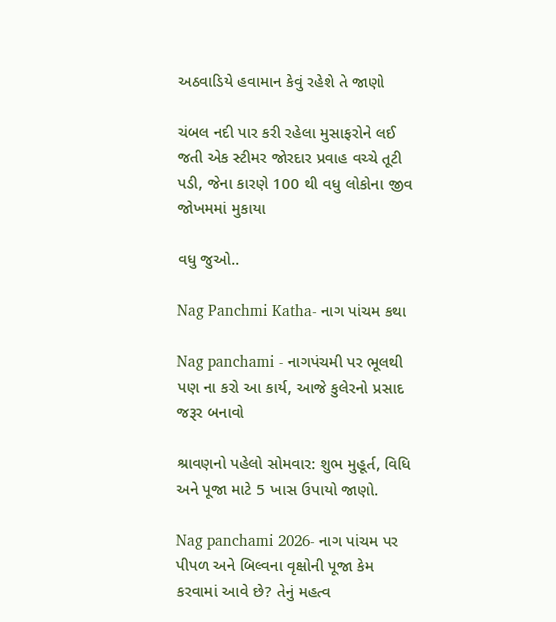અઠવાડિયે હવામાન કેવું રહેશે તે જાણો

ચંબલ નદી પાર કરી રહેલા મુસાફરોને લઈ જતી એક સ્ટીમર જોરદાર પ્રવાહ વચ્ચે તૂટી પડી, જેના કારણે 100 થી વધુ લોકોના જીવ જોખમમાં મુકાયા

વધુ જુઓ..

Nag Panchmi Katha- નાગ પાંચમ કથા

Nag panchami - નાગપંચમી પર ભૂલથી પણ ના કરો આ કાર્ય, આજે કુલેરનો પ્રસાદ જરૂર બનાવો

શ્રાવણનો પહેલો સોમવાર: શુભ મુહૂર્ત, વિધિ અને પૂજા માટે 5 ખાસ ઉપાયો જાણો.

Nag panchami 2026- નાગ પાંચમ પર પીપળ અને બિલ્વના વૃક્ષોની પૂજા કેમ કરવામાં આવે છે? તેનું મહત્વ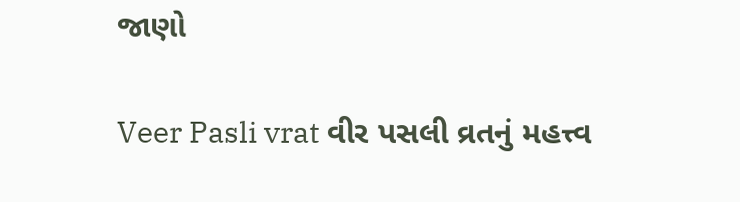જાણો

Veer Pasli vrat વીર પસલી વ્રતનું મહત્ત્વ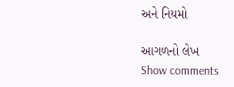અને નિયમો

આગળનો લેખ
Show comments